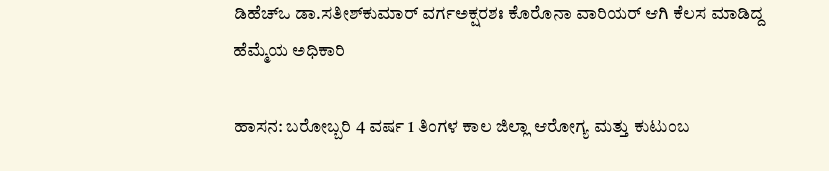ಡಿಹೆಚ್‌ಒ ಡಾ.ಸತೀಶ್‌ಕುಮಾರ್ ವರ್ಗಅಕ್ಷರಶಃ ಕೊರೊನಾ ವಾರಿಯರ್ ಆಗಿ ಕೆಲಸ ಮಾಡಿದ್ದ ಹೆಮ್ಮೆಯ ಅಧಿಕಾರಿ

ಹಾಸನ: ಬರೋಬ್ಬರಿ 4 ವರ್ಷ 1 ತಿಂಗಳ ಕಾಲ ಜಿಲ್ಲಾ ಆರೋಗ್ಯ ಮತ್ತು ಕುಟುಂಬ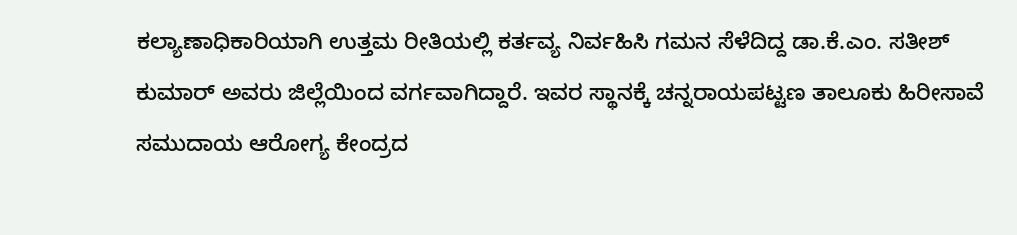ಕಲ್ಯಾಣಾಧಿಕಾರಿಯಾಗಿ ಉತ್ತಮ ರೀತಿಯಲ್ಲಿ ಕರ್ತವ್ಯ ನಿರ್ವಹಿಸಿ ಗಮನ ಸೆಳೆದಿದ್ದ ಡಾ.ಕೆ.ಎಂ. ಸತೀಶ್ ಕುಮಾರ್ ಅವರು ಜಿಲ್ಲೆಯಿಂದ ವರ್ಗವಾಗಿದ್ದಾರೆ. ಇವರ ಸ್ಥಾನಕ್ಕೆ ಚನ್ನರಾಯಪಟ್ಟಣ ತಾಲೂಕು ಹಿರೀಸಾವೆ ಸಮುದಾಯ ಆರೋಗ್ಯ ಕೇಂದ್ರದ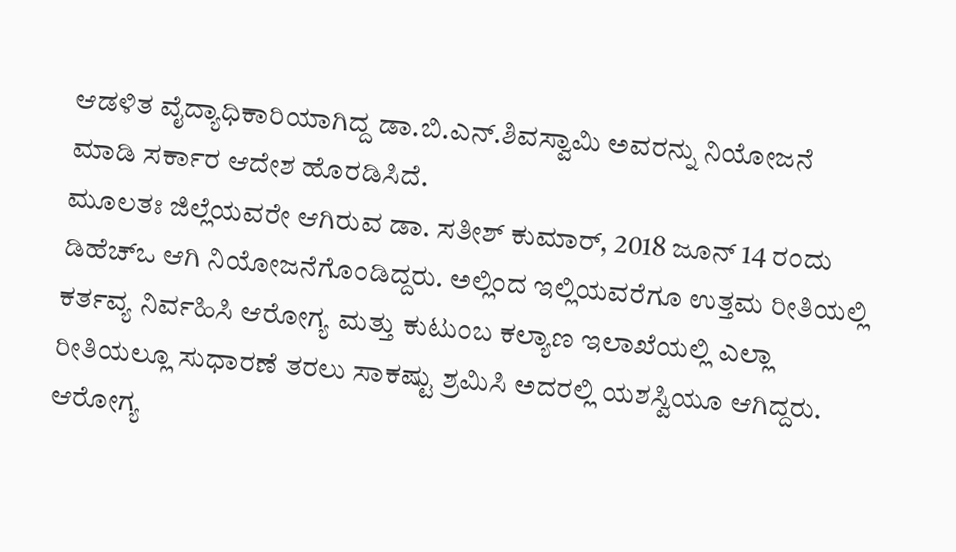ಆಡಳಿತ ವೈದ್ಯಾಧಿಕಾರಿಯಾಗಿದ್ದ ಡಾ.ಬಿ.ಎನ್.ಶಿವಸ್ವಾಮಿ ಅವರನ್ನು ನಿಯೋಜನೆ ಮಾಡಿ ಸರ್ಕಾರ ಆದೇಶ ಹೊರಡಿಸಿದೆ.
ಮೂಲತಃ ಜಿಲ್ಲೆಯವರೇ ಆಗಿರುವ ಡಾ. ಸತೀಶ್ ಕುಮಾರ್, 2018 ಜೂನ್ 14 ರಂದು ಡಿಹೆಚ್‌ಒ ಆಗಿ ನಿಯೋಜನೆಗೊಂಡಿದ್ದರು. ಅಲ್ಲಿಂದ ಇಲ್ಲಿಯವರೆಗೂ ಉತ್ತಮ ರೀತಿಯಲ್ಲಿ ಕರ್ತವ್ಯ ನಿರ್ವಹಿಸಿ ಆರೋಗ್ಯ ಮತ್ತು ಕುಟುಂಬ ಕಲ್ಯಾಣ ಇಲಾಖೆಯಲ್ಲಿ ಎಲ್ಲಾ ರೀತಿಯಲ್ಲೂ ಸುಧಾರಣೆ ತರಲು ಸಾಕಷ್ಟು ಶ್ರಮಿಸಿ ಅದರಲ್ಲಿ ಯಶಸ್ವಿಯೂ ಆಗಿದ್ದರು. ಆರೋಗ್ಯ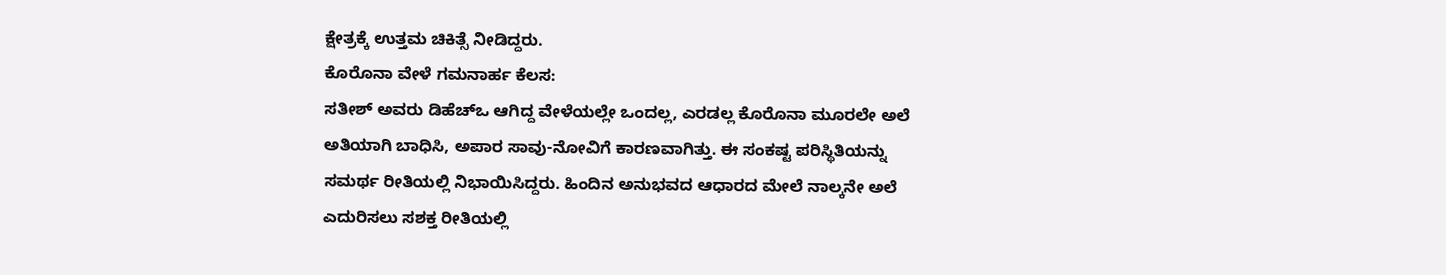ಕ್ಷೇತ್ರಕ್ಕೆ ಉತ್ತಮ ಚಿಕಿತ್ಸೆ ನೀಡಿದ್ದರು.
ಕೊರೊನಾ ವೇಳೆ ಗಮನಾರ್ಹ ಕೆಲಸ:
ಸತೀಶ್ ಅವರು ಡಿಹೆಚ್‌ಒ ಆಗಿದ್ದ ವೇಳೆಯಲ್ಲೇ ಒಂದಲ್ಲ, ಎರಡಲ್ಲ ಕೊರೊನಾ ಮೂರಲೇ ಅಲೆ ಅತಿಯಾಗಿ ಬಾಧಿಸಿ, ಅಪಾರ ಸಾವು-ನೋವಿಗೆ ಕಾರಣವಾಗಿತ್ತು. ಈ ಸಂಕಷ್ಟ ಪರಿಸ್ಥಿತಿಯನ್ನು ಸಮರ್ಥ ರೀತಿಯಲ್ಲಿ ನಿಭಾಯಿಸಿದ್ದರು. ಹಿಂದಿನ ಅನುಭವದ ಆಧಾರದ ಮೇಲೆ ನಾಲ್ಕನೇ ಅಲೆ ಎದುರಿಸಲು ಸಶಕ್ತ ರೀತಿಯಲ್ಲಿ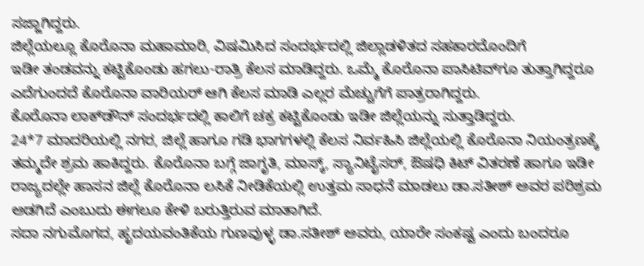ಸಜ್ಜಾಗಿದ್ದರು.
ಜಿಲ್ಲೆಯಲ್ಲೂ ಕೊರೊನಾ ಮಹಾಮಾರಿ, ವಿಷಮಿಸಿದ ಸಂದರ್ಭದಲ್ಲಿ ಜಿಲ್ಲಾಡಳಿತದ ಸಹಕಾರದೊಂದಿಗೆ
ಇಡೀ ತಂಡವನ್ನು ಕಟ್ಟಿಕೊಂಡು ಹಗಲು-ರಾತ್ರಿ ಕೆಲಸ ಮಾಡಿದ್ದರು. ಒಮ್ಮೆ ಕೊರೊನಾ ಪಾಸಿಟಿವ್‌ಗೂ ತುತ್ತಾಗಿದ್ದರೂ ಎದೆಗುಂದದೆ ಕೊರೊನಾ ವಾರಿಯರ್ ಆಗಿ ಕೆಲಸ ಮಾಡಿ ಎಲ್ಲರ ಮೆಚ್ಚುಗೆಗೆ ಪಾತ್ರರಾಗಿದ್ದರು.
ಕೊರೊನಾ ಲಾಕ್‌ಡೌನ್ ಸಂದರ್ಭದಲ್ಲಿ ಕಾಲಿಗೆ ಚಕ್ರ ಕಟ್ಟಿಕೊಂಡು ಇಡೀ ಜಿಲ್ಲೆಯನ್ನು ಸುತ್ತಾಡಿದ್ದರು.
24*7 ಮಾದರಿಯಲ್ಲಿ ನಗರ, ಜಿಲ್ಲೆ ಹಾಗೂ ಗಡಿ ಭಾಗಗಳಲ್ಲಿ ಕೆಲಸ ನಿರ್ವಹಿಸಿ ಜಿಲ್ಲೆಯಲ್ಲಿ ಕೊರೊನಾ ನಿಯಂತ್ರಣಕ್ಕೆ ತಮ್ಮದೇ ಶ್ರಮ ಹಾಕಿದ್ದರು. ಕೊರೊನಾ ಬಗ್ಗೆ ಜಾಗೃತಿ, ಮಾಸ್ಕ್, ಸ್ಯಾನಿಟೈಸರ್, ಔಷಧಿ ಕಿಟ್ ವಿತರಣೆ ಹಾಗೂ ಇಡೀ ರಾಜ್ಯದಲ್ಲೇ ಹಾಸನ ಜಿಲ್ಲೆ ಕೊರೊನಾ ಲಸಿಕೆ ನೀಡಿಕೆಯಲ್ಲಿ ಉತ್ತಮ ಸಾಧನೆ ಮಾಡಲು ಡಾ.ಸತೀಶ್ ಅವರ ಪರಿಶ್ರಮ ಅಡಗಿದೆ ಎಂಬುದು ಈಗಲೂ ಕೇಳಿ ಬರುತ್ತಿರುವ ಮಾತಾಗಿದೆ.
ಸದಾ ನಗುಮೊಗದ, ಹೃದಯವಂತಿಕೆಯ ಗುಣವುಳ್ಳ ಡಾ.ಸತೀಶ್ ಅವರು, ಯಾರೇ ಸಂಕಷ್ಟ ಎಂದು ಬಂದರೂ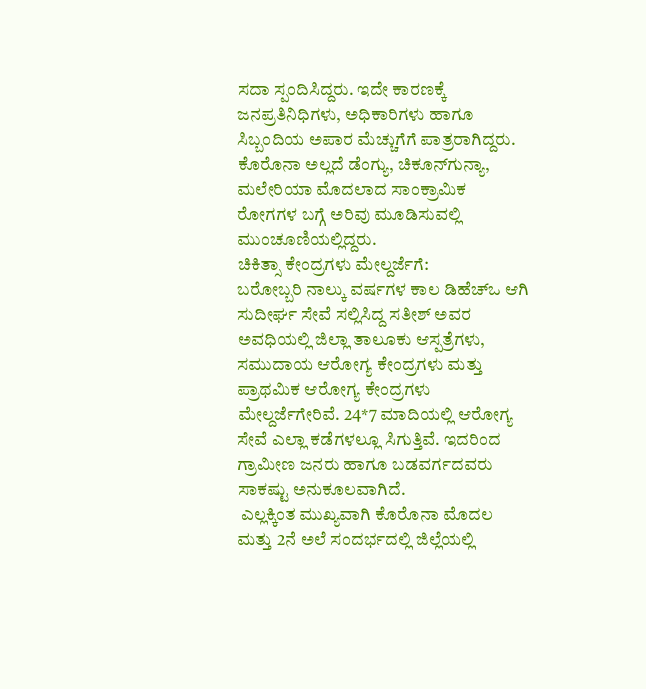ಸದಾ ಸ್ಪಂದಿಸಿದ್ದರು. ಇದೇ ಕಾರಣಕ್ಕೆ ಜನಪ್ರತಿನಿಧಿಗಳು, ಅಧಿಕಾರಿಗಳು ಹಾಗೂ ಸಿಬ್ಬಂದಿಯ ಅಪಾರ ಮೆಚ್ಚುಗೆಗೆ ಪಾತ್ರರಾಗಿದ್ದರು. ಕೊರೊನಾ ಅಲ್ಲದೆ ಡೆಂಗ್ಯು, ಚಿಕೂನ್‌ಗುನ್ಯಾ, ಮಲೇರಿಯಾ ಮೊದಲಾದ ಸಾಂಕ್ರಾಮಿಕ ರೋಗಗಳ ಬಗ್ಗೆ ಅರಿವು ಮೂಡಿಸುವಲ್ಲಿ ಮುಂಚೂಣಿಯಲ್ಲಿದ್ದರು.
ಚಿಕಿತ್ಸಾ ಕೇಂದ್ರಗಳು ಮೇಲ್ದರ್ಜೆಗೆ:
ಬರೋಬ್ಬರಿ ನಾಲ್ಕು ವರ್ಷಗಳ ಕಾಲ ಡಿಹೆಚ್‌ಒ ಆಗಿ ಸುದೀರ್ಘ ಸೇವೆ ಸಲ್ಲಿಸಿದ್ದ ಸತೀಶ್ ಅವರ ಅವಧಿಯಲ್ಲಿ ಜಿಲ್ಲಾ ತಾಲೂಕು ಆಸ್ಪತ್ರೆಗಳು, ಸಮುದಾಯ ಆರೋಗ್ಯ ಕೇಂದ್ರಗಳು ಮತ್ತು ಪ್ರಾಥಮಿಕ ಆರೋಗ್ಯ ಕೇಂದ್ರಗಳು ಮೇಲ್ದರ್ಜೆಗೇರಿವೆ. 24*7 ಮಾದಿಯಲ್ಲಿ ಆರೋಗ್ಯ ಸೇವೆ ಎಲ್ಲಾ ಕಡೆಗಳಲ್ಲೂ ಸಿಗುತ್ತಿವೆ. ಇದರಿಂದ ಗ್ರಾಮೀಣ ಜನರು ಹಾಗೂ ಬಡವರ್ಗದವರು ಸಾಕಷ್ಟು ಅನುಕೂಲವಾಗಿದೆ.
 ಎಲ್ಲಕ್ಕಿಂತ ಮುಖ್ಯವಾಗಿ ಕೊರೊನಾ ಮೊದಲ ಮತ್ತು 2ನೆ ಅಲೆ ಸಂದರ್ಭದಲ್ಲಿ ಜಿಲ್ಲೆಯಲ್ಲಿ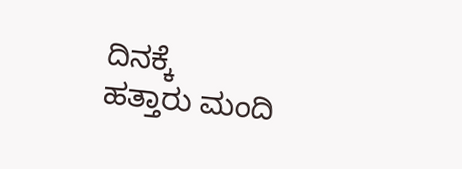ದಿನಕ್ಕೆ
ಹತ್ತಾರು ಮಂದಿ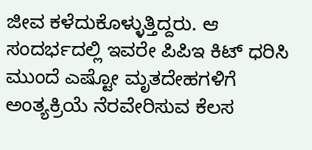ಜೀವ ಕಳೆದುಕೊಳ್ಳುತ್ತಿದ್ದರು. ಆ ಸಂದರ್ಭದಲ್ಲಿ ಇವರೇ ಪಿಪಿಇ ಕಿಟ್ ಧರಿಸಿ ಮುಂದೆ ಎಷ್ಟೋ ಮೃತದೇಹಗಳಿಗೆ ಅಂತ್ಯಕ್ರಿಯೆ ನೆರವೇರಿಸುವ ಕೆಲಸ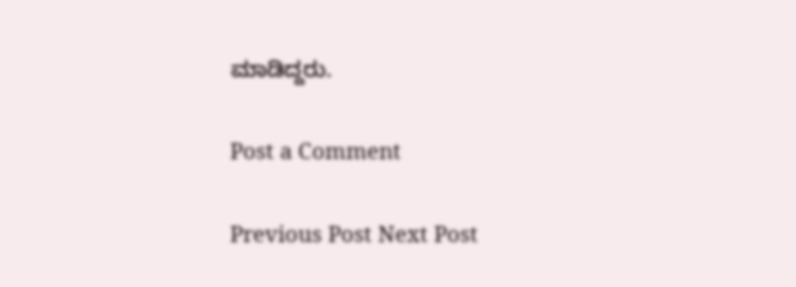ಮಾಡಿದ್ದರು.

Post a Comment

Previous Post Next Post